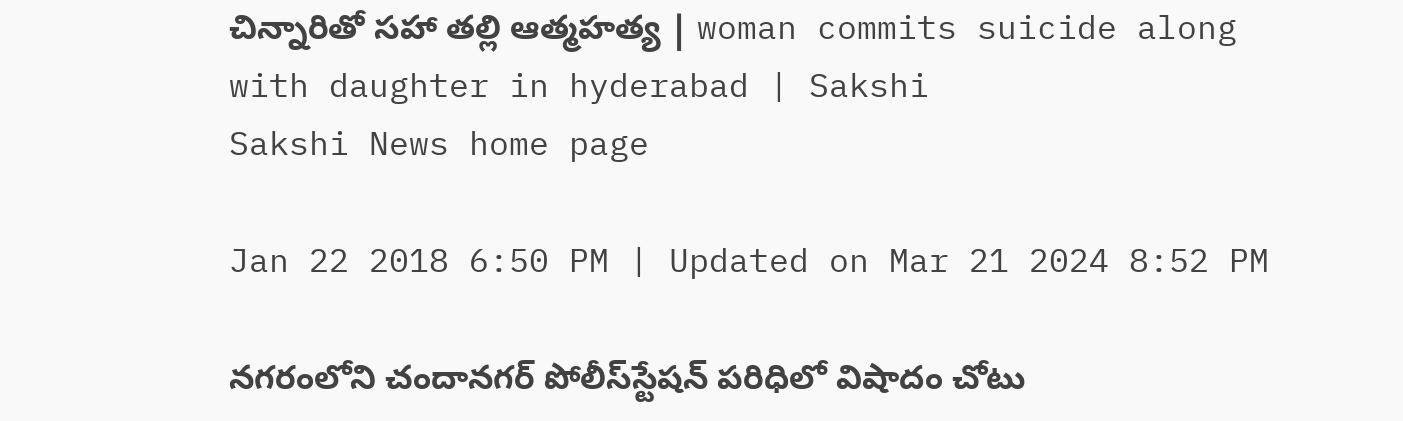చిన్నారితో సహా తల్లి ఆత్మహత్య | woman commits suicide along with daughter in hyderabad | Sakshi
Sakshi News home page

Jan 22 2018 6:50 PM | Updated on Mar 21 2024 8:52 PM

నగరంలోని చందానగర్‌ పోలీస్‌స్టేషన్‌ పరిధిలో విషాదం చోటు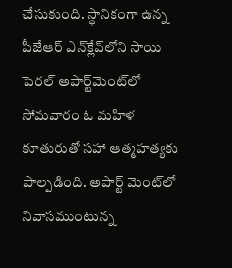చేసుకుంది. స్ధానికంగా ఉన్న పీజేఆర్‌ ఎన్‌క్లేవ్‌లోని సాయి పెరల్‌ అపార్ట్‌మెంట్‌లో సోమవారం ఓ మహిళ కూతురుతో సహా ఆత్మహత్యకు పాల్పడింది. అపార్ట్‌ మెంట్‌లో నివాసముంటున్న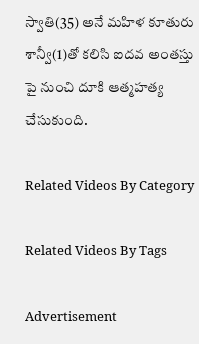స్వాతి(35) అనే మహిళ కూతురు శాన్వీ(1)తో కలిసి ఐదవ అంతస్తు పై నుంచి దూకి ఆత్మహత్య చేసుకుంది.

Related Videos By Category

Related Videos By Tags

Advertisement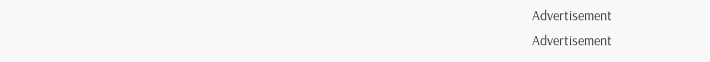Advertisement
Advertisement